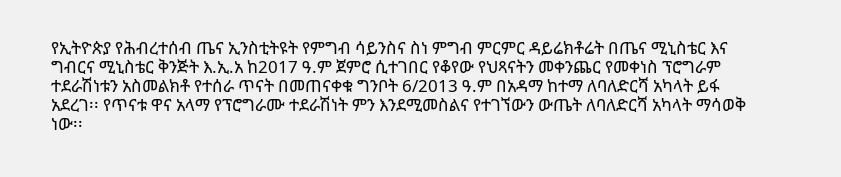የኢትዮጵያ የሕብረተሰብ ጤና ኢንስቲትዩት የምግብ ሳይንስና ስነ ምግብ ምርምር ዳይሬክቶሬት በጤና ሚኒስቴር እና ግብርና ሚኒስቴር ቅንጅት እ.ኢ.አ ከ2017 ዓ.ም ጀምሮ ሲተገበር የቆየው የህጻናትን መቀንጨር የመቀነስ ፕሮግራም ተደራሽነቱን አስመልክቶ የተሰራ ጥናት በመጠናቀቁ ግንቦት 6/2013 ዓ.ም በአዳማ ከተማ ለባለድርሻ አካላት ይፋ አደረገ፡፡ የጥናቱ ዋና አላማ የፕሮግራሙ ተደራሽነት ምን እንደሚመስልና የተገኘውን ውጤት ለባለድርሻ አካላት ማሳወቅ ነው፡፡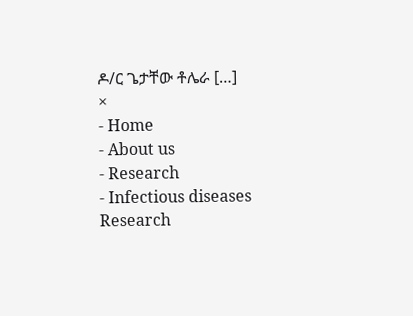ዶ/ር ጌታቸው ቶሌራ […]
×
- Home
- About us
- Research
- Infectious diseases Research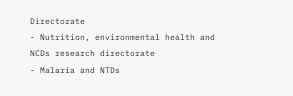Directorate
- Nutrition, environmental health and NCDs research directorate
- Malaria and NTDs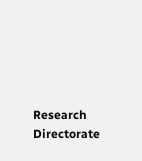Research Directorate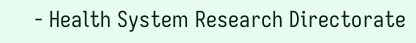- Health System Research Directorate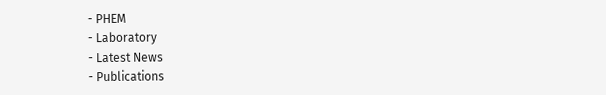- PHEM
- Laboratory
- Latest News
- Publications